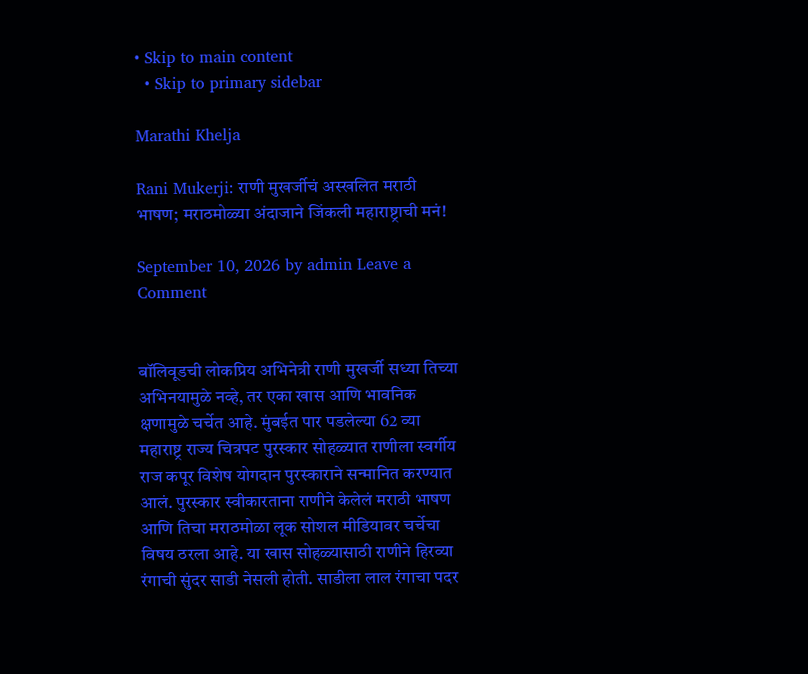• Skip to main content
  • Skip to primary sidebar

Marathi Khelja

Rani Mukerji: राणी मुखर्जीचं अस्खलित मराठी भाषण; मराठमोळ्या अंदाजाने जिंकली महाराष्ट्राची मनं!

September 10, 2026 by admin Leave a Comment


बॉलिवूडची लोकप्रिय अभिनेत्री राणी मुखर्जी सध्या तिच्या अभिनयामुळे नव्हे, तर एका खास आणि भावनिक क्षणामुळे चर्चेत आहे. मुंबईत पार पडलेल्या 62 व्या महाराष्ट्र राज्य चित्रपट पुरस्कार सोहळ्यात राणीला स्वर्गीय राज कपूर विशेष योगदान पुरस्काराने सन्मानित करण्यात आलं. पुरस्कार स्वीकारताना राणीने केलेलं मराठी भाषण आणि तिचा मराठमोळा लूक सोशल मीडियावर चर्चेचा विषय ठरला आहे. या खास सोहळ्यासाठी राणीने हिरव्या रंगाची सुंदर साडी नेसली होती. साडीला लाल रंगाचा पदर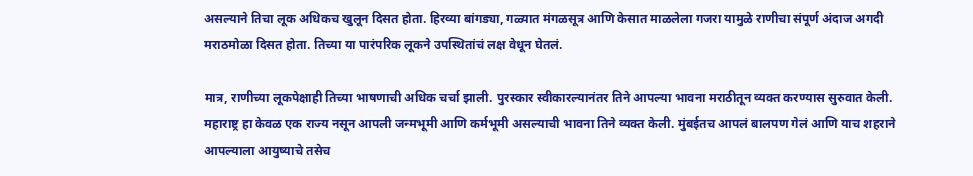असल्याने तिचा लूक अधिकच खुलून दिसत होता. हिरव्या बांगड्या, गळ्यात मंगळसूत्र आणि केसात माळलेला गजरा यामुळे राणीचा संपूर्ण अंदाज अगदी मराठमोळा दिसत होता. तिच्या या पारंपरिक लूकने उपस्थितांचं लक्ष वेधून घेतलं.

मात्र, राणीच्या लूकपेक्षाही तिच्या भाषणाची अधिक चर्चा झाली. पुरस्कार स्वीकारल्यानंतर तिने आपल्या भावना मराठीतून व्यक्त करण्यास सुरुवात केली. महाराष्ट्र हा केवळ एक राज्य नसून आपली जन्मभूमी आणि कर्मभूमी असल्याची भावना तिने व्यक्त केली. मुंबईतच आपलं बालपण गेलं आणि याच शहराने आपल्याला आयुष्याचे तसेच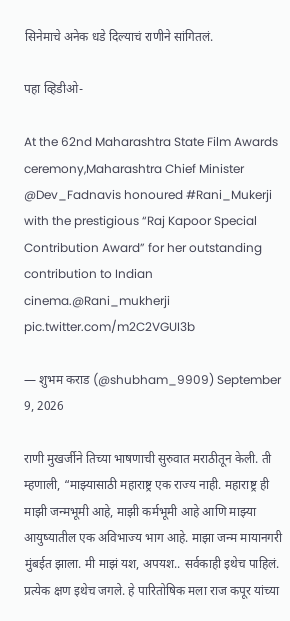सिनेमाचे अनेक धडे दिल्याचं राणीने सांगितलं.

पहा व्हिडीओ-

At the 62nd Maharashtra State Film Awards ceremony,Maharashtra Chief Minister @Dev_Fadnavis honoured #Rani_Mukerji with the prestigious “Raj Kapoor Special Contribution Award” for her outstanding contribution to Indian cinema.@Rani_mukherji pic.twitter.com/m2C2VGUI3b

— शुभम कराड (@shubham_9909) September 9, 2026

राणी मुखर्जीने तिच्या भाषणाची सुरुवात मराठीतून केली. ती म्हणाली, “माझ्यासाठी महाराष्ट्र एक राज्य नाही. महाराष्ट्र ही माझी जन्मभूमी आहे, माझी कर्मभूमी आहे आणि माझ्या आयुष्यातील एक अविभाज्य भाग आहे. माझा जन्म मायानगरी मुंबईत झाला. मी माझं यश, अपयश.. सर्वकाही इथेच पाहिलं. प्रत्येक क्षण इथेच जगले. हे पारितोषिक मला राज कपूर यांच्या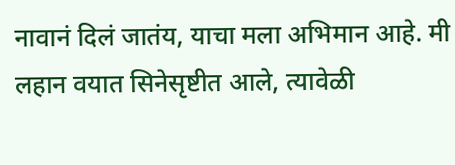नावानं दिलं जातंय, याचा मला अभिमान आहे. मी लहान वयात सिनेसृष्टीत आले, त्यावेळी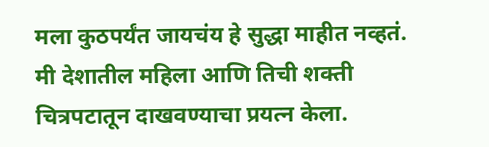मला कुठपर्यंत जायचंय हे सुद्धा माहीत नव्हतं. मी देशातील महिला आणि तिची शक्ती चित्रपटातून दाखवण्याचा प्रयत्न केला.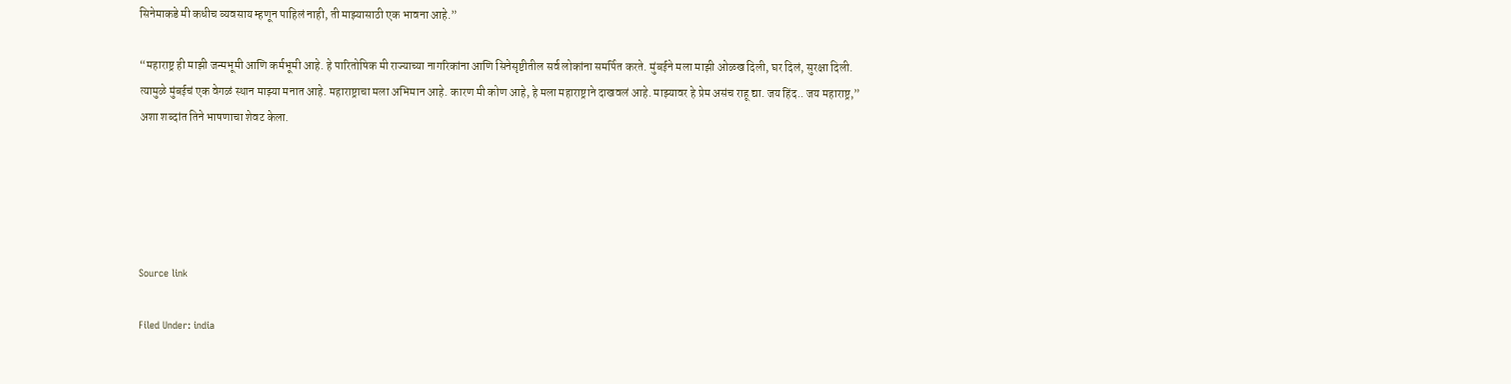सिनेमाकडे मी कधीच व्यवसाय म्हणून पाहिलं नाही, ती माझ्यासाठी एक भावना आहे.”

“महाराष्ट्र ही माझी जन्मभूमी आणि कर्मभूमी आहे. हे पारितोषिक मी राज्याच्या नागरिकांना आणि सिनेसृष्टीतील सर्व लोकांना समर्पित करते. मुंबईने मला माझी ओळख दिली, घर दिलं, सुरक्षा दिली. त्यामुळे मुंबईचं एक वेगळं स्थान माझ्या मनात आहे. महाराष्ट्राचा मला अभिमान आहे. कारण मी कोण आहे, हे मला महाराष्ट्राने दाखवलं आहे. माझ्यावर हे प्रेम असंच राहू द्या. जय हिंद.. जय महाराष्ट्र,” अशा शब्दांत तिने भाषणाचा शेवट केला.





Source link

Filed Under: india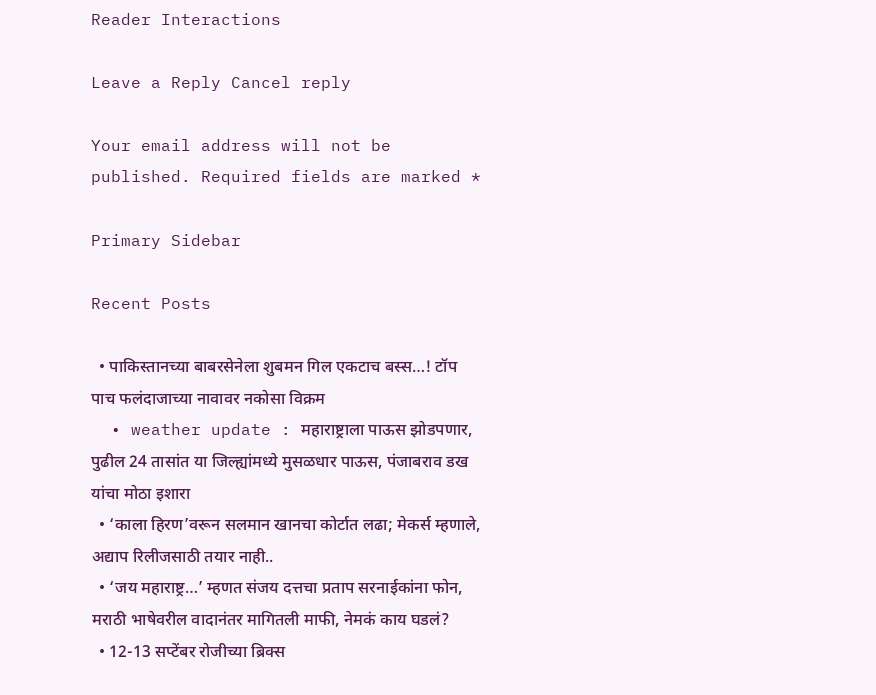Reader Interactions

Leave a Reply Cancel reply

Your email address will not be published. Required fields are marked *

Primary Sidebar

Recent Posts

  • पाकिस्तानच्या बाबरसेनेला शुबमन गिल एकटाच बस्स…! टॉप पाच फलंदाजाच्या नावावर नकोसा विक्रम
  • weather update : महाराष्ट्राला पाऊस झोडपणार, पुढील 24 तासांत या जिल्ह्यांमध्ये मुसळधार पाऊस, पंजाबराव डख यांचा मोठा इशारा
  • ‘काला हिरण’वरून सलमान खानचा कोर्टात लढा; मेकर्स म्हणाले, अद्याप रिलीजसाठी तयार नाही..
  • ‘जय महाराष्ट्र…’ म्हणत संजय दत्तचा प्रताप सरनाईकांना फोन, मराठी भाषेवरील वादानंतर मागितली माफी, नेमकं काय घडलं?
  • 12-13 सप्टेंबर रोजीच्या ब्रिक्स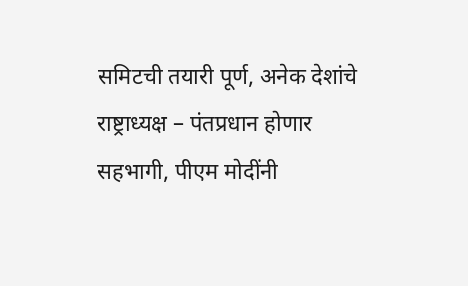समिटची तयारी पूर्ण, अनेक देशांचे राष्ट्राध्यक्ष – पंतप्रधान होणार सहभागी, पीएम मोदींनी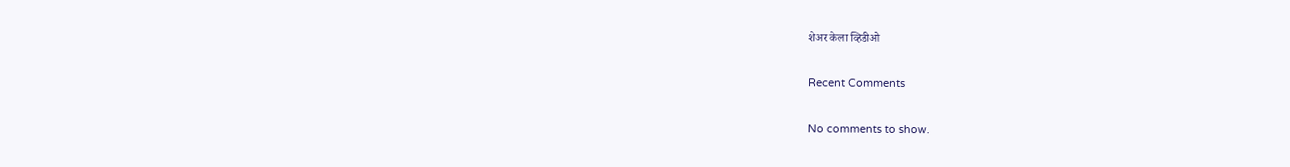शेअर केला व्हिडीओ

Recent Comments

No comments to show.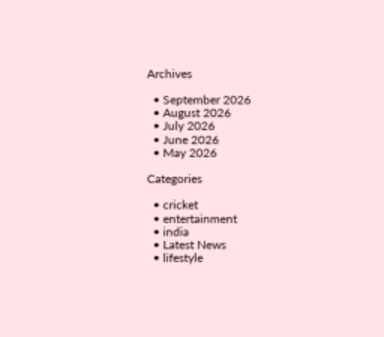Archives

  • September 2026
  • August 2026
  • July 2026
  • June 2026
  • May 2026

Categories

  • cricket
  • entertainment
  • india
  • Latest News
  • lifestyle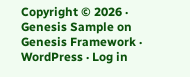Copyright © 2026 · Genesis Sample on Genesis Framework · WordPress · Log in